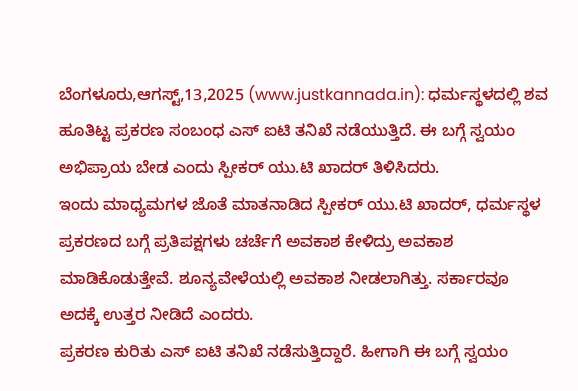ಬೆಂಗಳೂರು,ಆಗಸ್ಟ್,13,2025 (www.justkannada.in): ಧರ್ಮಸ್ಥಳದಲ್ಲಿ ಶವ ಹೂತಿಟ್ಟ ಪ್ರಕರಣ ಸಂಬಂಧ ಎಸ್ ಐಟಿ ತನಿಖೆ ನಡೆಯುತ್ತಿದೆ. ಈ ಬಗ್ಗೆ ಸ್ವಯಂ ಅಭಿಪ್ರಾಯ ಬೇಡ ಎಂದು ಸ್ಪೀಕರ್ ಯು.ಟಿ ಖಾದರ್ ತಿಳಿಸಿದರು.
ಇಂದು ಮಾಧ್ಯಮಗಳ ಜೊತೆ ಮಾತನಾಡಿದ ಸ್ಪೀಕರ್ ಯು.ಟಿ ಖಾದರ್, ಧರ್ಮಸ್ಥಳ ಪ್ರಕರಣದ ಬಗ್ಗೆ ಪ್ರತಿಪಕ್ಷಗಳು ಚರ್ಚೆಗೆ ಅವಕಾಶ ಕೇಳಿದ್ರು ಅವಕಾಶ ಮಾಡಿಕೊಡುತ್ತೇವೆ. ಶೂನ್ಯವೇಳೆಯಲ್ಲಿ ಅವಕಾಶ ನೀಡಲಾಗಿತ್ತು. ಸರ್ಕಾರವೂ ಅದಕ್ಕೆ ಉತ್ತರ ನೀಡಿದೆ ಎಂದರು.
ಪ್ರಕರಣ ಕುರಿತು ಎಸ್ ಐಟಿ ತನಿಖೆ ನಡೆಸುತ್ತಿದ್ದಾರೆ. ಹೀಗಾಗಿ ಈ ಬಗ್ಗೆ ಸ್ವಯಂ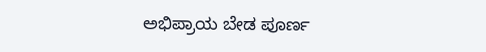ಅಭಿಪ್ರಾಯ ಬೇಡ ಪೂರ್ಣ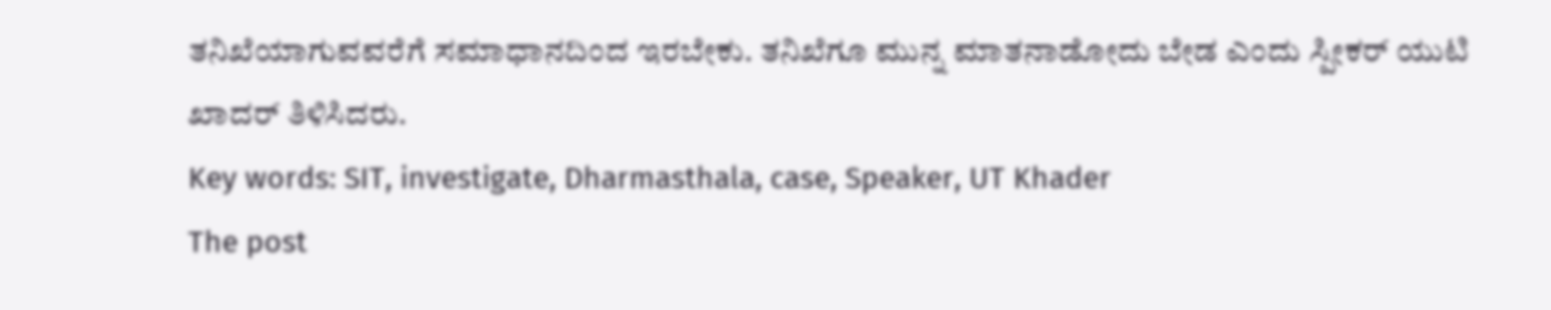ತನಿಖೆಯಾಗುವವರೆಗೆ ಸಮಾಧಾನದಿಂದ ಇರಬೇಕು. ತನಿಖೆಗೂ ಮುನ್ನ ಮಾತನಾಡೋದು ಬೇಡ ಎಂದು ಸ್ಪೀಕರ್ ಯುಟಿ ಖಾದರ್ ತಿಳಿಸಿದರು.
Key words: SIT, investigate, Dharmasthala, case, Speaker, UT Khader
The post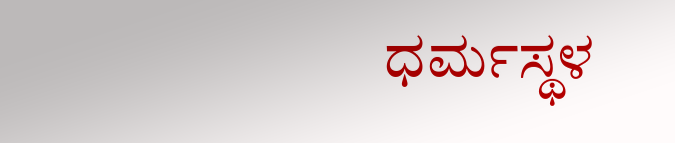ಧರ್ಮಸ್ಥಳ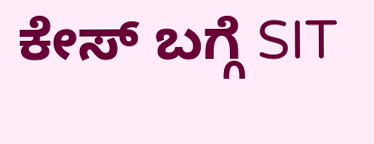ಕೇಸ್ ಬಗ್ಗೆ SIT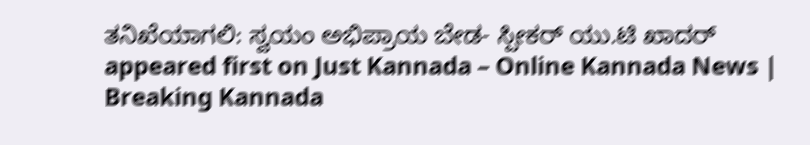ತನಿಖೆಯಾಗಲಿ: ಸ್ವಯಂ ಅಭಿಪ್ರಾಯ ಬೇಡ- ಸ್ಪೀಕರ್ ಯು.ಟಿ ಖಾದರ್ appeared first on Just Kannada – Online Kannada News | Breaking Kannada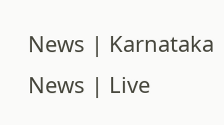News | Karnataka News | Live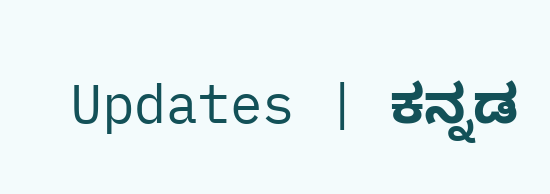Updates | ಕನ್ನಡ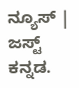ನ್ಯೂಸ್ | ಜಸ್ಟ್ ಕನ್ನಡ.